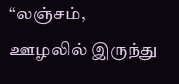“லஞ்சம், ஊழலில் இருந்து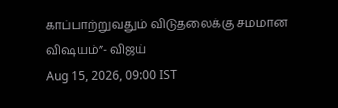காப்பாற்றுவதும் விடுதலைக்கு சமமான விஷயம்”- விஜய்
Aug 15, 2026, 09:00 IST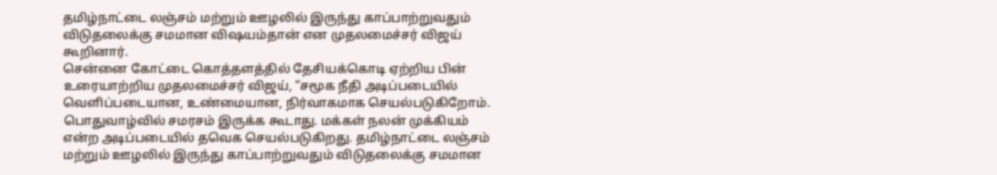தமிழ்நாட்டை லஞ்சம் மற்றும் ஊழலில் இருந்து காப்பாற்றுவதும் விடுதலைக்கு சமமான விஷயம்தான் என முதலமைச்சர் விஜய் கூறினார்.
சென்னை கோட்டை கொத்தளத்தில் தேசியக்கொடி ஏற்றிய பின் உரையாற்றிய முதலமைச்சர் விஜய், “சமூக நீதி அடிப்படையில் வெளிப்படையான, உண்மையான, நிர்வாகமாக செயல்படுகிறோம். பொதுவாழ்வில் சமரசம் இருக்க கூடாது. மக்கள் நலன் முக்கியம் என்ற அடிப்படையில் தவெக செயல்படுகிறது. தமிழ்நாட்டை லஞ்சம் மற்றும் ஊழலில் இருந்து காப்பாற்றுவதும் விடுதலைக்கு சமமான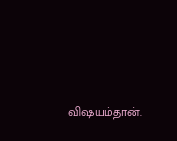விஷயம்தான்.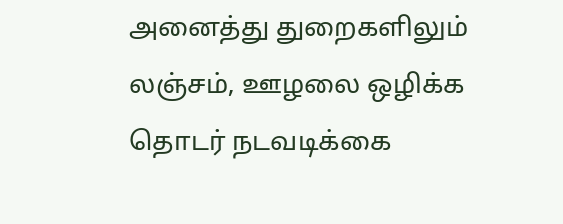அனைத்து துறைகளிலும் லஞ்சம், ஊழலை ஒழிக்க தொடர் நடவடிக்கை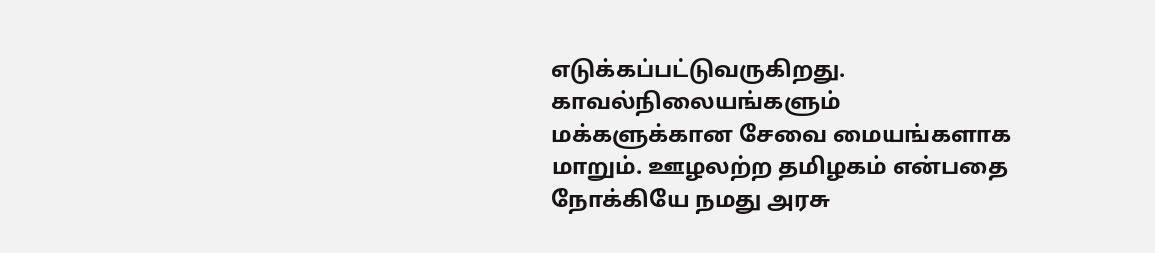எடுக்கப்பட்டுவருகிறது. காவல்நிலையங்களும் மக்களுக்கான சேவை மையங்களாக மாறும். ஊழலற்ற தமிழகம் என்பதை நோக்கியே நமது அரசு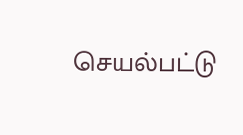செயல்பட்டு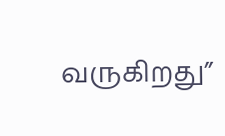வருகிறது”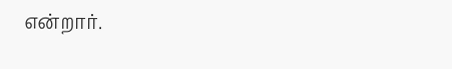என்றார்.